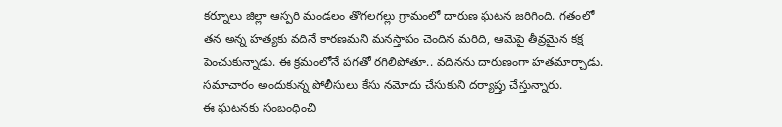కర్నూలు జిల్లా ఆస్పరి మండలం తొగలగల్లు గ్రామంలో దారుణ ఘటన జరిగింది. గతంలో తన అన్న హత్యకు వదినే కారణమని మనస్తాపం చెందిన మరిది, ఆమెపై తీవ్రమైన కక్ష పెంచుకున్నాడు. ఈ క్రమంలోనే పగతో రగిలిపోతూ.. వదినను దారుణంగా హతమార్చాడు. సమాచారం అందుకున్న పోలీసులు కేసు నమోదు చేసుకుని దర్యాప్తు చేస్తున్నారు.
ఈ ఘటనకు సంబంధించి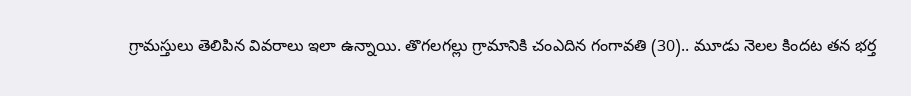గ్రామస్తులు తెలిపిన వివరాలు ఇలా ఉన్నాయి. తొగలగల్లు గ్రామానికి చంఎదిన గంగావతి (30).. మూడు నెలల కిందట తన భర్త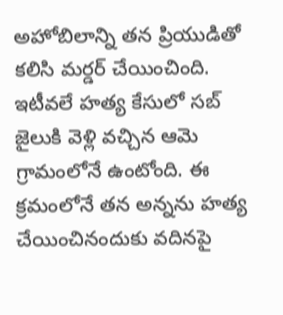అహోబిలాన్ని తన ప్రియుడితో కలిసి మర్డర్ చేయించింది. ఇటీవలే హత్య కేసులో సబ్ జైలుకి వెళ్లి వచ్చిన ఆమె గ్రామంలోనే ఉంటోంది. ఈ క్రమంలోనే తన అన్నను హత్య చేయించినందుకు వదినపై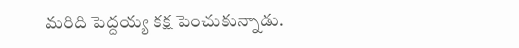మరిది పెద్దయ్య కక్ష పెంచుకున్నాడు.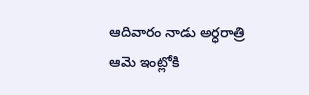ఆదివారం నాడు అర్ధరాత్రి ఆమె ఇంట్లోకి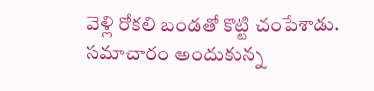వెళ్లి రోకలి బండతో కొట్టి చంపేశాడు. సమాచారం అందుకున్న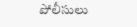పోలీసులు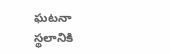ఘటనా స్థలానికి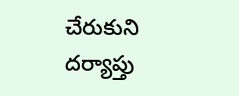చేరుకుని దర్యాప్తు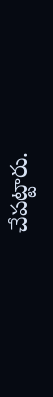చేపట్టారు.